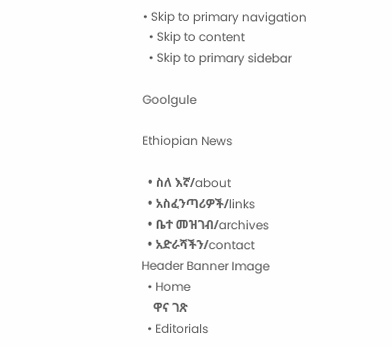• Skip to primary navigation
  • Skip to content
  • Skip to primary sidebar

Goolgule

Ethiopian News

  • ስለ እኛ/about
  • አስፈንጣሪዎች/links
  • ቤተ መዝገብ/archives
  • አድራሻችን/contact
Header Banner Image
  • Home
    ዋና ገጽ
  • Editorials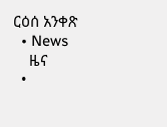ርዕሰ አንቀጽ
  • News
    ዜና
  •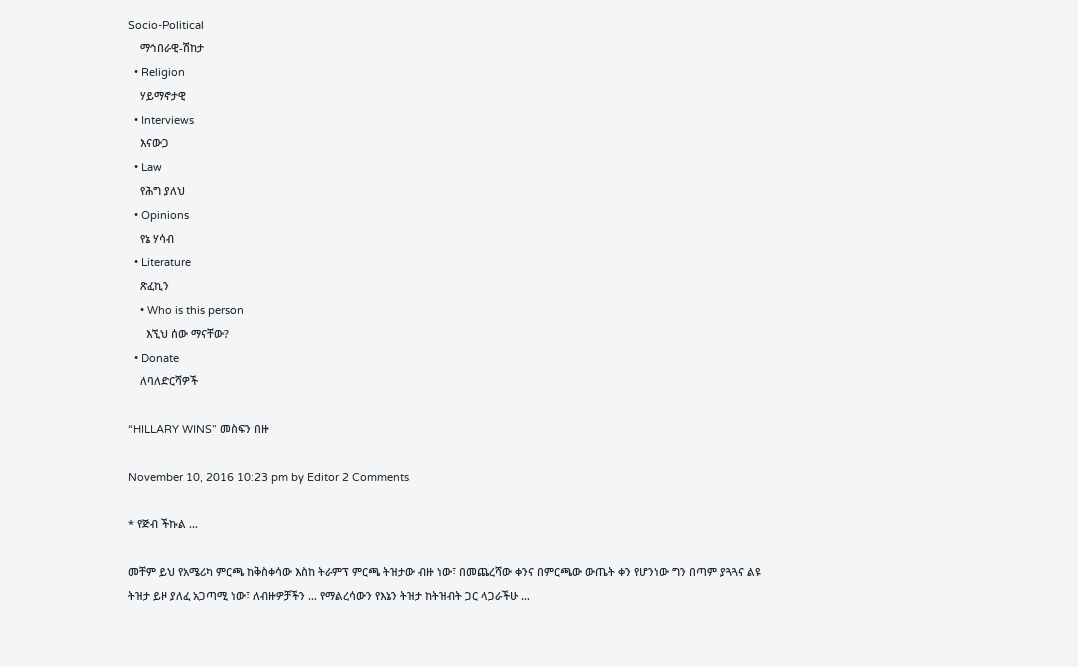Socio-Political
    ማኅበራዊ-ሽከታ
  • Religion
    ሃይማኖታዊ
  • Interviews
    እናውጋ
  • Law
    የሕግ ያለህ
  • Opinions
    የኔ ሃሳብ
  • Literature
    ጽፈኪን
    • Who is this person
      እኚህ ሰው ማናቸው?
  • Donate
    ለባለድርሻዎች

“HILLARY WINS” መስፍን በዙ

November 10, 2016 10:23 pm by Editor 2 Comments

* የጅብ ችኩል …

መቸም ይህ የአሜሪካ ምርጫ ከቅስቀሳው እስከ ትራምፕ ምርጫ ትዝታው ብዙ ነው፣ በመጨረሻው ቀንና በምርጫው ውጤት ቀን የሆንነው ግን በጣም ያጓጓና ልዩ ትዝታ ይዞ ያለፈ አጋጣሚ ነው፣ ለብዙዎቻችን … የማልረሳውን የእኔን ትዝታ ከትዝብት ጋር ላጋራችሁ …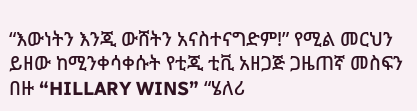“እውነትን እንጂ ውሸትን አናስተናግድም!” የሚል መርህን ይዘው ከሚንቀሳቀሱት የቲጂ ቲቪ አዘጋጅ ጋዜጠኛ መስፍን በዙ “HILLARY WINS” “ሄለሪ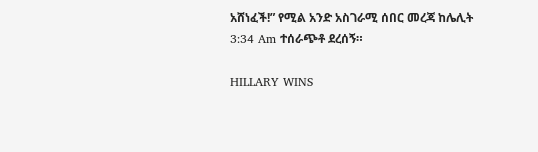አሸነፈች!” የሚል አንድ አስገራሚ ሰበር መረጃ ከሌሊት 3:34 Am ተሰራጭቶ ደረሰኝ።

HILLARY WINS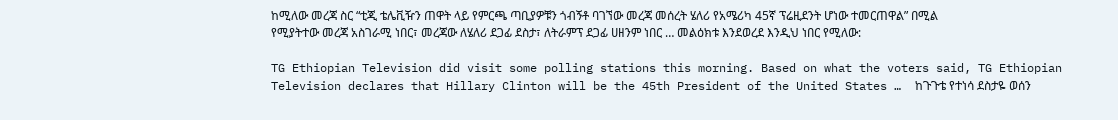ከሚለው መረጃ ስር “ቲጂ ቴሌቪዥን ጠዋት ላይ የምርጫ ጣቢያዎቹን ጎብኝቶ ባገኘው መረጃ መሰረት ሄለሪ የአሜሪካ 45ኛ ፕሬዚደንት ሆነው ተመርጠዋል” በሚል የሚያትተው መረጃ አስገራሚ ነበር፣ መረጃው ለሄለሪ ደጋፊ ደስታ፣ ለትራምፕ ደጋፊ ሀዘንም ነበር … መልዕክቱ እንደወረደ እንዲህ ነበር የሚለው:

TG Ethiopian Television did visit some polling stations this morning. Based on what the voters said, TG Ethiopian Television declares that Hillary Clinton will be the 45th President of the United States …  ከጉጉቴ የተነሳ ደስታዬ ወሰን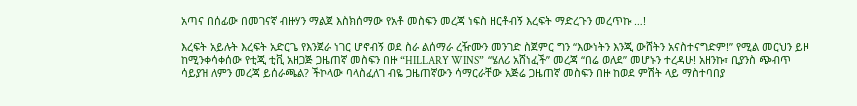አጣና በሰፊው በመገናኛ ብዙሃን ማልጀ እስክሰማው የአቶ መስፍን መረጃ ነፍስ ዘርቶብኝ እረፍት ማድረጉን መረጥኩ …!

እረፍት አይሉት እረፍት አድርጌ የእንጀራ ነገር ሆኖብኝ ወደ ስራ ልሰማራ ረዥሙን መንገድ ስጀምር ግን “እውነትን እንጂ ውሸትን አናስተናግድም!” የሚል መርህን ይዞ ከሚንቀሳቀሰው የቲጂ ቲቪ አዘጋጅ ጋዜጠኛ መስፍን በዙ “HILLARY WINS”  “ሄለሪ አሸነፈች” መረጃ “በሬ ወለደ” መሆኑን ተረዳሁ! አዘንኩ፣ ቢያንስ ጭብጥ ሳይያዝ ለምን መረጃ ይሰራጫል? ችኮላው ባላስፈለገ ብዬ ጋዜጠኛውን ሳማርራቸው አጅሬ ጋዜጠኛ መስፍን በዙ ከወደ ምሽት ላይ ማስተባበያ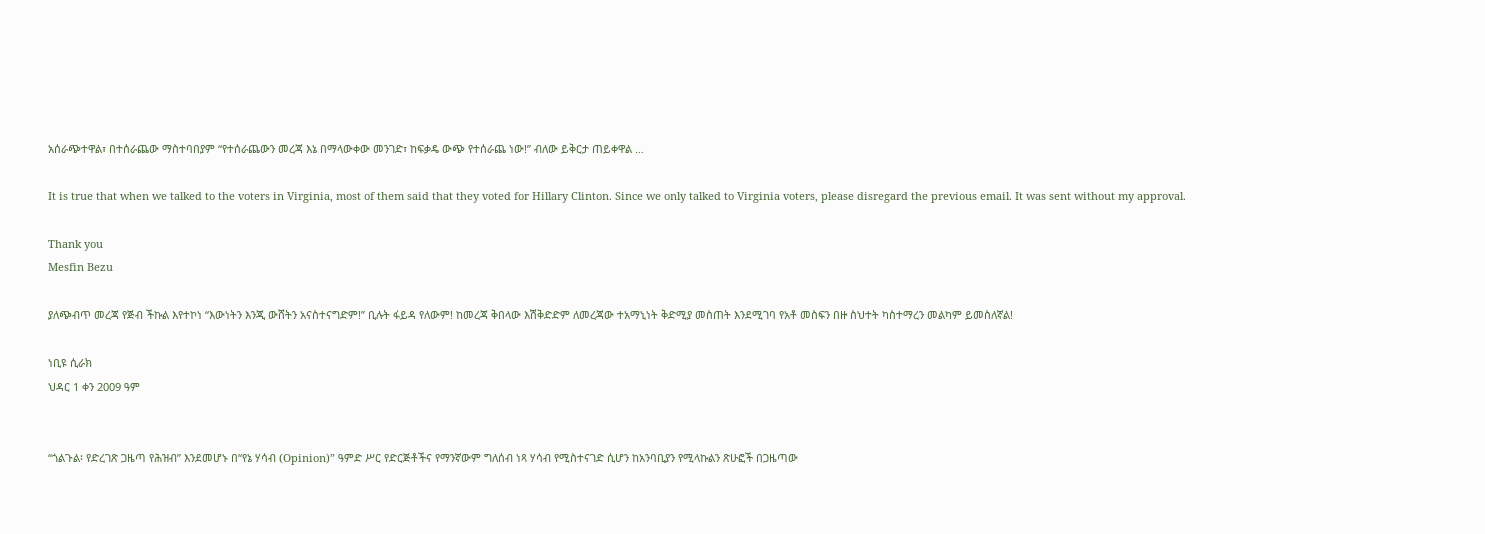አሰራጭተዋል፣ በተሰራጨው ማስተባበያም “የተሰራጨውን መረጃ እኔ በማላውቀው መንገድ፣ ከፍቃዴ ውጭ የተሰራጨ ነው!” ብለው ይቅርታ ጠይቀዋል …

It is true that when we talked to the voters in Virginia, most of them said that they voted for Hillary Clinton. Since we only talked to Virginia voters, please disregard the previous email. It was sent without my approval.

Thank you
Mesfin Bezu

ያለጭብጥ መረጃ የጅብ ችኩል እየተኮነ “እውነትን እንጂ ውሸትን አናስተናግድም!” ቢሉት ፋይዳ የለውም! ከመረጃ ቅበላው እሽቅድድም ለመረጃው ተአማኒነት ቅድሚያ መስጠት እንደሚገባ የአቶ መስፍን በዙ ስህተት ካስተማረን መልካም ይመስለኛል!

ነቢዩ ሲራክ
ህዳር 1 ቀን 2009 ዓም


“ጎልጉል፡ የድረገጽ ጋዜጣ የሕዝብ” እንደመሆኑ በ“የኔ ሃሳብ (Opinion)” ዓምድ ሥር የድርጅቶችና የማንኛውም ግለሰብ ነጻ ሃሳብ የሚስተናገድ ሲሆን ከአንባቢያን የሚላኩልን ጽሁፎች በጋዜጣው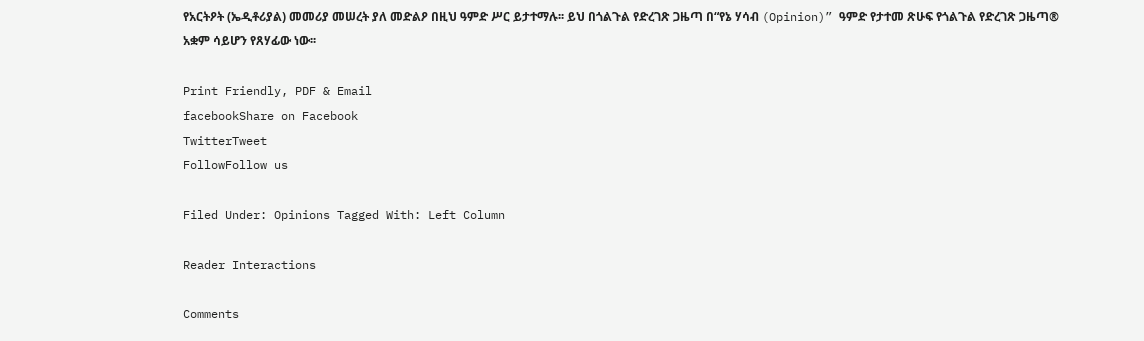የአርትዖት (ኤዲቶሪያል) መመሪያ መሠረት ያለ መድልዖ በዚህ ዓምድ ሥር ይታተማሉ፡፡ ይህ በጎልጉል የድረገጽ ጋዜጣ በ“የኔ ሃሳብ (Opinion)” ዓምድ የታተመ ጽሁፍ የጎልጉል የድረገጽ ጋዜጣ® አቋም ሳይሆን የጸሃፊው ነው፡፡

Print Friendly, PDF & Email
facebookShare on Facebook
TwitterTweet
FollowFollow us

Filed Under: Opinions Tagged With: Left Column

Reader Interactions

Comments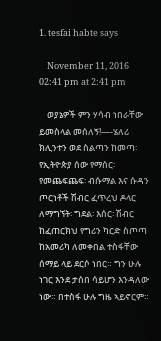1. tesfai habte says

    November 11, 2016 02:41 pm at 2:41 pm

    ወያኔዎች ምን ሃሳብ ነበራቸው ይመስላል መሰለኝ!—-ሄለሪ ክሊንተን ወደ ስልጣን ከመጣ፡ የኢትዮጵያ ሰው የማሰር፡ የመጨፍጨፍ፡ ብሱማል እና ሱዳን ጦርነቶች ሽብር ፈጥረህ ዶላር ለማግኘት፡ ግደል፡ እሰር፡ ሽብር ከፈጠርክህ የግሪን ካርድ ስጦጣ ከአመሪካ ለመቀበል ተስፋቸው ሰማይ ላይ ደርሶ ነበር። ግን ሁሉ ነገር እንደ ታሰበ ሳይሆን እንዳለው ነው። በተስፋ ሁሉ ግዜ ኣይኖርም።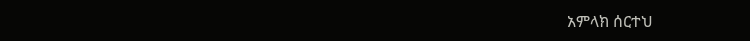አምላክ ሰርተህ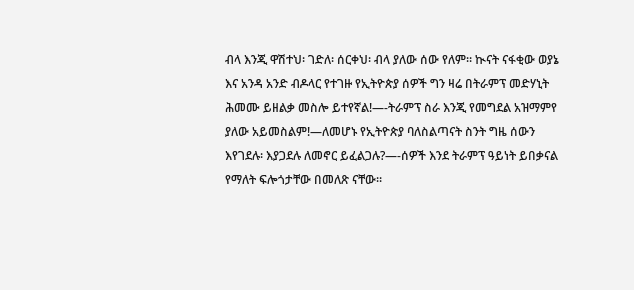ብላ እንጂ ዋሽተህ፡ ገድለ፡ ሰርቀህ፡ ብላ ያለው ሰው የለም። ኲናት ናፋቂው ወያኔ እና አንዳ አንድ ብዶላር የተገዙ የኢትዮጵያ ሰዎች ግን ዛሬ በትራምፕ መድሃኒት ሕመሙ ይዘልቃ መስሎ ይተየኛል!—-ትራምፕ ስራ እንጂ የመግደል አዝማምየ ያለው አይመስልም!—ለመሆኑ የኢትዮጵያ ባለስልጣናት ስንት ግዜ ሰውን እየገደሉ፡ እያጋደሉ ለመኖር ይፈልጋሉ?—-ሰዎች እንደ ትራምፕ ዓይነት ይበቃናል የማለት ፍሎጎታቸው በመለጽ ናቸው።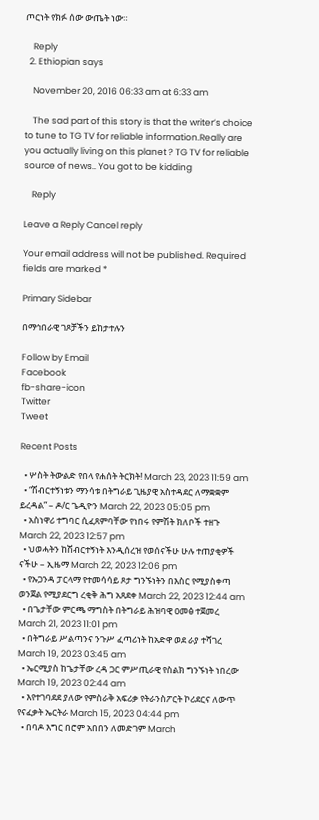ጦርነት የክፉ ሰው ውጤት ነው።

    Reply
  2. Ethiopian says

    November 20, 2016 06:33 am at 6:33 am

    The sad part of this story is that the writer’s choice to tune to TG TV for reliable information.Really are you actually living on this planet ? TG TV for reliable source of news.. You got to be kidding

    Reply

Leave a Reply Cancel reply

Your email address will not be published. Required fields are marked *

Primary Sidebar

በማኅበራዊ ገጾቻችን ይከታተሉን

Follow by Email
Facebook
fb-share-icon
Twitter
Tweet

Recent Posts

  • ሦስት ትውልድ የበላ የሐሰት ትርክት! March 23, 2023 11:59 am
  • “ሽብርተኝነቱን ማንሳቱ በትግራይ ጊዜያዊ አስተዳደር ለማቋቋም ይረዳል” – ዶ/ር ጌዲዮን March 22, 2023 05:05 pm
  • አስነዋሪ ተግባር ሲፈጸምባቸው የነበሩ የምሽት ክለቦች ተዘጉ March 22, 2023 12:57 pm
  • ህወሓትን ከሽብርተኝነት እንዲሰረዝ የወሰናችሁ ሁሉ ተጠያቂዎች ናችሁ – ኢዜማ March 22, 2023 12:06 pm
  • የኡጋንዳ ፓርላማ የተመሳሳይ ጾታ ግንኙነትን በእስር የሚያስቀጣ ወንጀል የሚያደርግ ረቂቅ ሕግ አጸደቀ March 22, 2023 12:44 am
  • በጌታቸው ምርጫ ማግስት በትግራይ ሕዝባዊ ዐመፅ ተጀመረ March 21, 2023 11:01 pm
  • በትግራይ ሥልጣንና ንጉሥ ፈጣሪነት ከአድዋ ወደ ራያ ተሻገረ March 19, 2023 03:45 am
  • ኤርሚያስ ከጌታቸው ረዳ ጋር ምሥጢራዊ የስልክ ግንኙነት ነበረው March 19, 2023 02:44 am
  • እየተገባደደ ያለው የምስራቅ አፍሪቃ የትራንስፖርት ኮሪደርና ለውጥ የናፈቃት ኤርትራ March 15, 2023 04:44 pm
  • በባዶ እግር በሮም አበበን ለመድገም March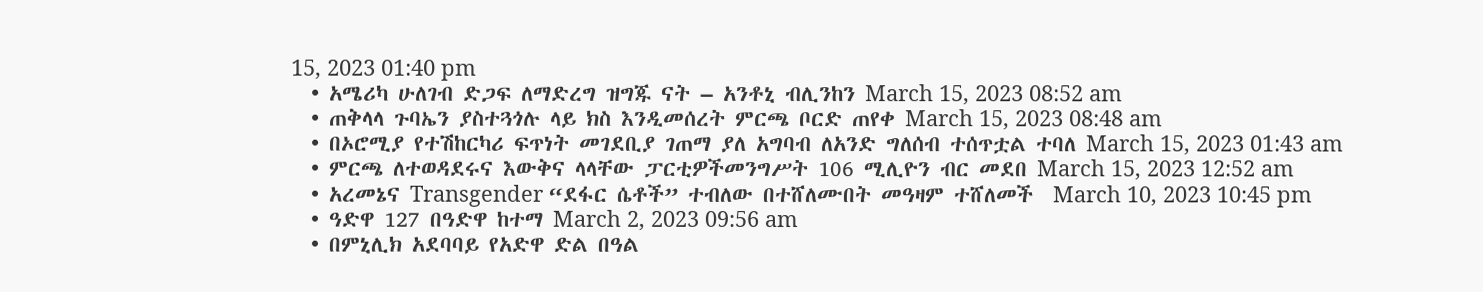15, 2023 01:40 pm
  • አሜሪካ ሁለገብ ድጋፍ ለማድረግ ዝግጁ ናት – አንቶኒ ብሊንከን March 15, 2023 08:52 am
  • ጠቅላላ ጉባኤን ያስተጓጎሉ ላይ ክስ እንዲመሰረት ምርጫ ቦርድ ጠየቀ March 15, 2023 08:48 am
  • በኦሮሚያ የተሽከርካሪ ፍጥነት መገደቢያ ገጠማ ያለ አግባብ ለአንድ ግለሰብ ተሰጥቷል ተባለ March 15, 2023 01:43 am
  • ምርጫ ለተወዳደሩና እውቅና ላላቸው ፓርቲዎችመንግሥት 106 ሚሊዮን ብር መደበ March 15, 2023 12:52 am
  • አረመኔና Transgender “ደፋር ሴቶች” ተብለው በተሸለሙበት መዓዛም ተሸለመች  March 10, 2023 10:45 pm
  • ዓድዋ 127 በዓድዋ ከተማ March 2, 2023 09:56 am
  • በምኒሊክ አደባባይ የአድዋ ድል በዓል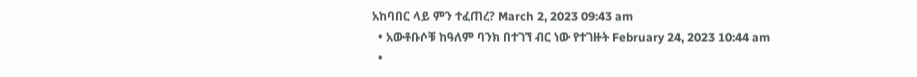አከባበር ላይ ምን ተፈጠረ? March 2, 2023 09:43 am
  • አውቶቡሶቹ ከዓለም ባንክ በተገኘ ብር ነው የተገዙት February 24, 2023 10:44 am
  •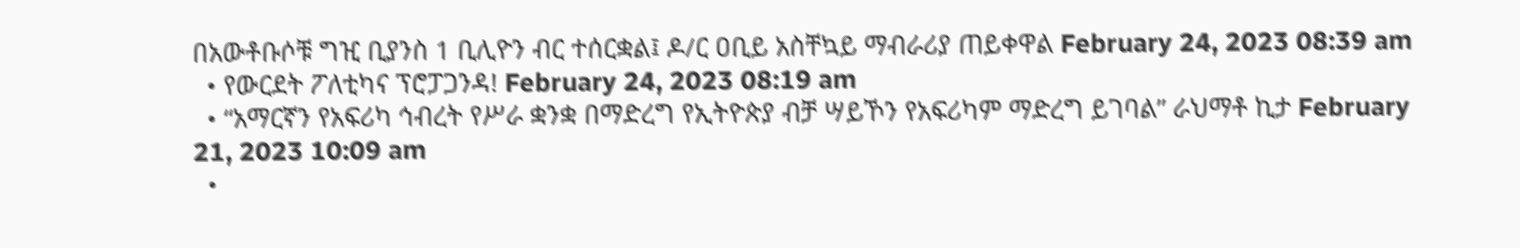በአውቶቡሶቹ ግዢ ቢያንስ 1 ቢሊዮን ብር ተሰርቋል፤ ዶ/ር ዐቢይ አስቸኳይ ማብራሪያ ጠይቀዋል February 24, 2023 08:39 am
  • የውርደት ፖለቲካና ፕሮፓጋንዳ! February 24, 2023 08:19 am
  • “አማርኛን የአፍሪካ ኅብረት የሥራ ቋንቋ በማድረግ የኢትዮጵያ ብቻ ሣይኾን የአፍሪካም ማድረግ ይገባል” ራህማቶ ኪታ February 21, 2023 10:09 am
  •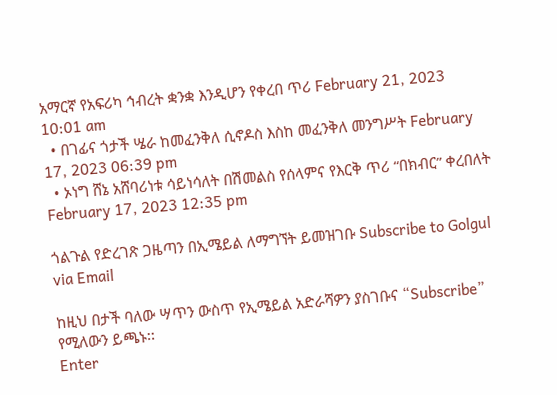አማርኛ የአፍሪካ ኅብረት ቋንቋ እንዲሆን የቀረበ ጥሪ February 21, 2023 10:01 am
  • በገፊና ጎታች ሤራ ከመፈንቅለ ሲኖዶስ እስከ መፈንቅለ መንግሥት February 17, 2023 06:39 pm
  • ኦነግ ሸኔ አሸባሪነቱ ሳይነሳለት በሽመልስ የሰላምና የእርቅ ጥሪ “በክብር” ቀረበለት February 17, 2023 12:35 pm

ጎልጉል የድረገጽ ጋዜጣን በኢሜይል ለማግኘት ይመዝገቡ Subscribe to Golgul via Email

ከዚህ በታች ባለው ሣጥን ውስጥ የኢሜይል አድራሻዎን ያስገቡና “Subscribe” የሚለውን ይጫኑ፡፡
Enter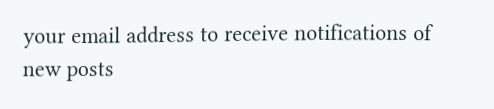your email address to receive notifications of new posts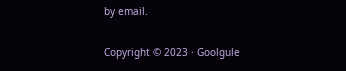by email.

Copyright © 2023 · Goolgule